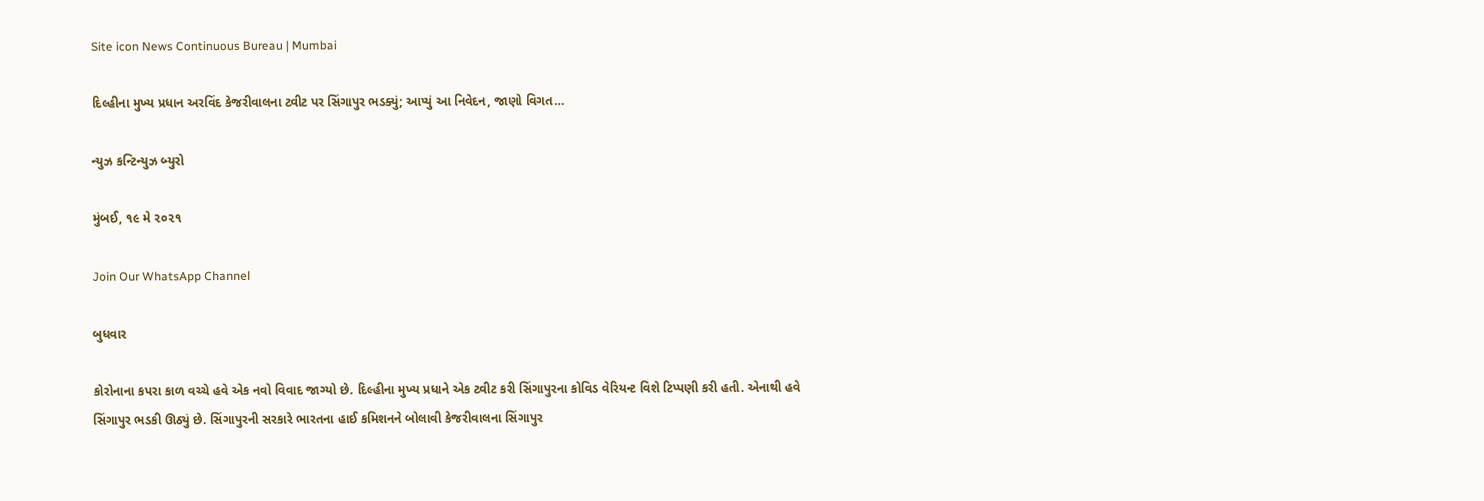Site icon News Continuous Bureau | Mumbai

દિલ્હીના મુખ્ય પ્રધાન અરવિંદ કેજરીવાલના ટ્વીટ પર સિંગાપુર ભડક્યું; આપ્યું આ નિવેદન, જાણો વિગત…

ન્યુઝ કન્ટિન્યુઝ બ્યુરો

મુંબઈ, ૧૯ મે ૨૦૨૧

Join Our WhatsApp Channel

બુધવાર

કોરોનાના કપરા કાળ વચ્ચે હવે એક નવો વિવાદ જાગ્યો છે. દિલ્હીના મુખ્ય પ્રધાને એક ટ્વીટ કરી સિંગાપુરના કોવિડ વેરિયન્ટ વિશે ટિપ્પણી કરી હતી. એનાથી હવે સિંગાપુર ભડકી ઊઠ્યું છે. સિંગાપુરની સરકારે ભારતના હાઈ કમિશનને બોલાવી કેજરીવાલના સિંગાપુર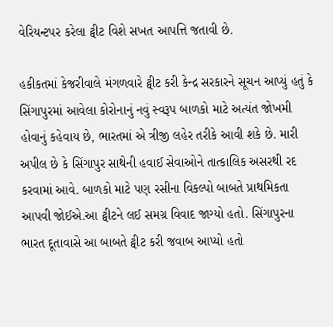વેરિયન્ટપર કરેલા ટ્વીટ વિશે સખત આપત્તિ જતાવી છે.

હકીકતમાં કેજરીવાલે મંગળવારે ટ્વીટ કરી કેન્દ્ર સરકારને સૂચન આપ્યું હતું કે સિંગાપુરમાં આવેલા કોરોનાનું નવું સ્વરૂપ બાળકો માટે અત્યંત જોખમી હોવાનું કહેવાય છે, ભારતમાં એ ત્રીજી લહેર તરીકે આવી શકે છે. મારી અપીલ છે કે સિંગાપુર સાથેની હવાઈ સેવાઓને તાત્કાલિક અસરથી રદ કરવામાં આવે. બાળકો માટે પણ રસીના વિકલ્પો બાબતે પ્રાથમિકતા આપવી જોઈએ.આ ટ્વીટને લઈ સમગ્ર વિવાદ જાગ્યો હતો. સિંગાપુરના ભારત દૂતાવાસે આ બાબતે ટ્વીટ કરી જવાબ આપ્યો હતો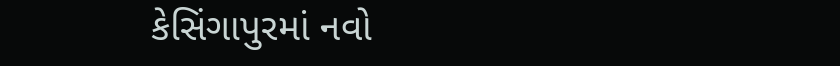કેસિંગાપુરમાં નવો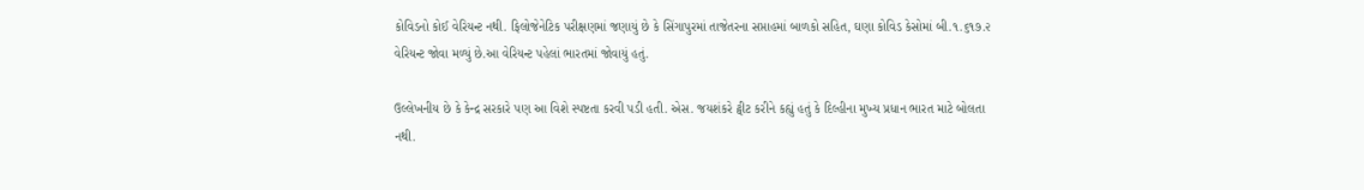કોવિડનો કોઈ વેરિયન્ટ નથી. ફિલોજેનેટિક પરીક્ષણમાં જણાયું છે કે સિંગાપુરમાં તાજેતરના સપ્તાહમાં બાળકો સહિત, ઘણા કોવિડ કેસોમાં બી.૧.૬૧૭.૨ વેરિયન્ટ જોવા મળ્યું છે.આ વેરિયન્ટ પહેલાં ભારતમાં જોવાયું હતું.

ઉલ્લેખનીય છે કે કેન્દ્ર સરકારે પણ આ વિશે સ્પષ્ટતા કરવી પડી હતી. એસ. જયશંકરે ટ્વીટ કરીને કહ્યું હતું કે દિલ્હીના મુખ્ય પ્રધાન ભારત માટે બોલતા નથી.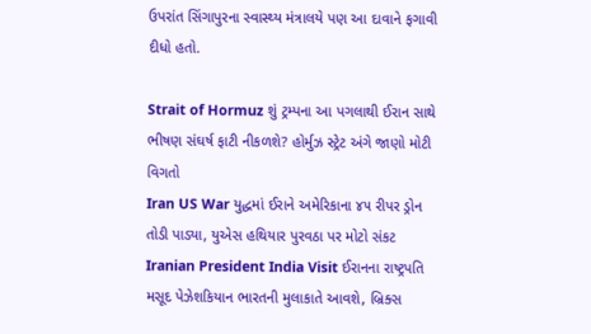ઉપરાંત સિંગાપુરના સ્વાસ્થ્ય મંત્રાલયે પણ આ દાવાને ફગાવી દીધો હતો.

Strait of Hormuz શું ટ્રમ્પના આ પગલાથી ઈરાન સાથે ભીષણ સંઘર્ષ ફાટી નીકળશે? હોર્મુઝ સ્ટ્રેટ અંગે જાણો મોટી વિગતો
Iran US War યુદ્ધમાં ઈરાને અમેરિકાના ૪૫ રીપર ડ્રોન તોડી પાડ્યા, યુએસ હથિયાર પુરવઠા પર મોટો સંકટ
Iranian President India Visit ઈરાનના રાષ્ટ્રપતિ મસૂદ પેઝેશકિયાન ભારતની મુલાકાતે આવશે, બ્રિક્સ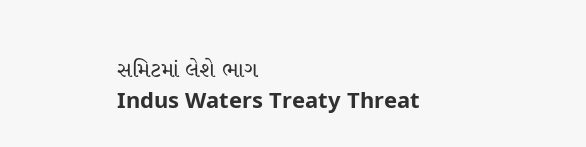સમિટમાં લેશે ભાગ
Indus Waters Treaty Threat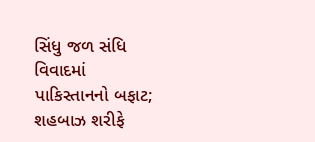સિંધુ જળ સંધિ વિવાદમાં પાકિસ્તાનનો બફાટ; શહબાઝ શરીફે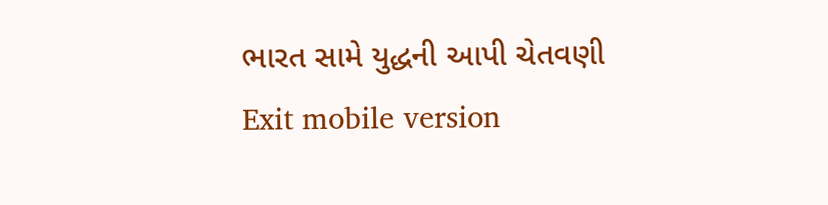ભારત સામે યુદ્ધની આપી ચેતવણી
Exit mobile version